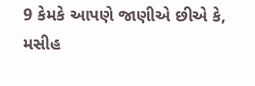9 કેમકે આપણે જાણીએ છીએ કે, મસીહ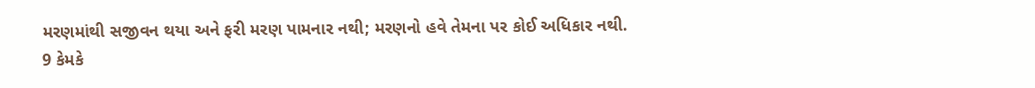મરણમાંથી સજીવન થયા અને ફરી મરણ પામનાર નથી; મરણનો હવે તેમના પર કોઈ અધિકાર નથી.
9 કેમકે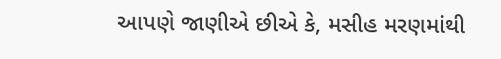આપણે જાણીએ છીએ કે, મસીહ મરણમાંથી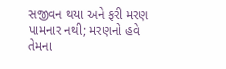સજીવન થયા અને ફરી મરણ પામનાર નથી; મરણનો હવે તેમના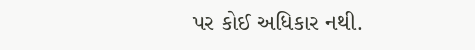પર કોઈ અધિકાર નથી.